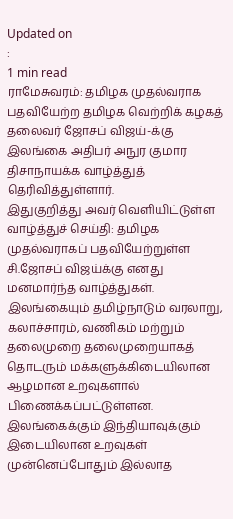Updated on
:
1 min read
ராமேசுவரம்: தமிழக முதல்வராக பதவியேற்ற தமிழக வெற்றிக் கழகத் தலைவர் ஜோசப் விஜய்-க்கு இலங்கை அதிபர் அநுர குமார திசாநாயக்க வாழ்த்துத் தெரிவித்துள்ளார்.
இதுகுறித்து அவர் வெளியிட்டுள்ள வாழ்த்துச் செய்தி: தமிழக முதல்வராகப் பதவியேற்றுள்ள சி.ஜோசப் விஜய்க்கு எனது மனமார்ந்த வாழ்த்துகள். இலங்கையும் தமிழ்நாடும் வரலாறு, கலாச்சாரம், வணிகம் மற்றும் தலைமுறை தலைமுறையாகத் தொடரும் மக்களுக்கிடையிலான ஆழமான உறவுகளால் பிணைக்கப்பட்டுள்ளன.
இலங்கைக்கும் இந்தியாவுக்கும் இடையிலான உறவுகள் முன்னெப்போதும் இல்லாத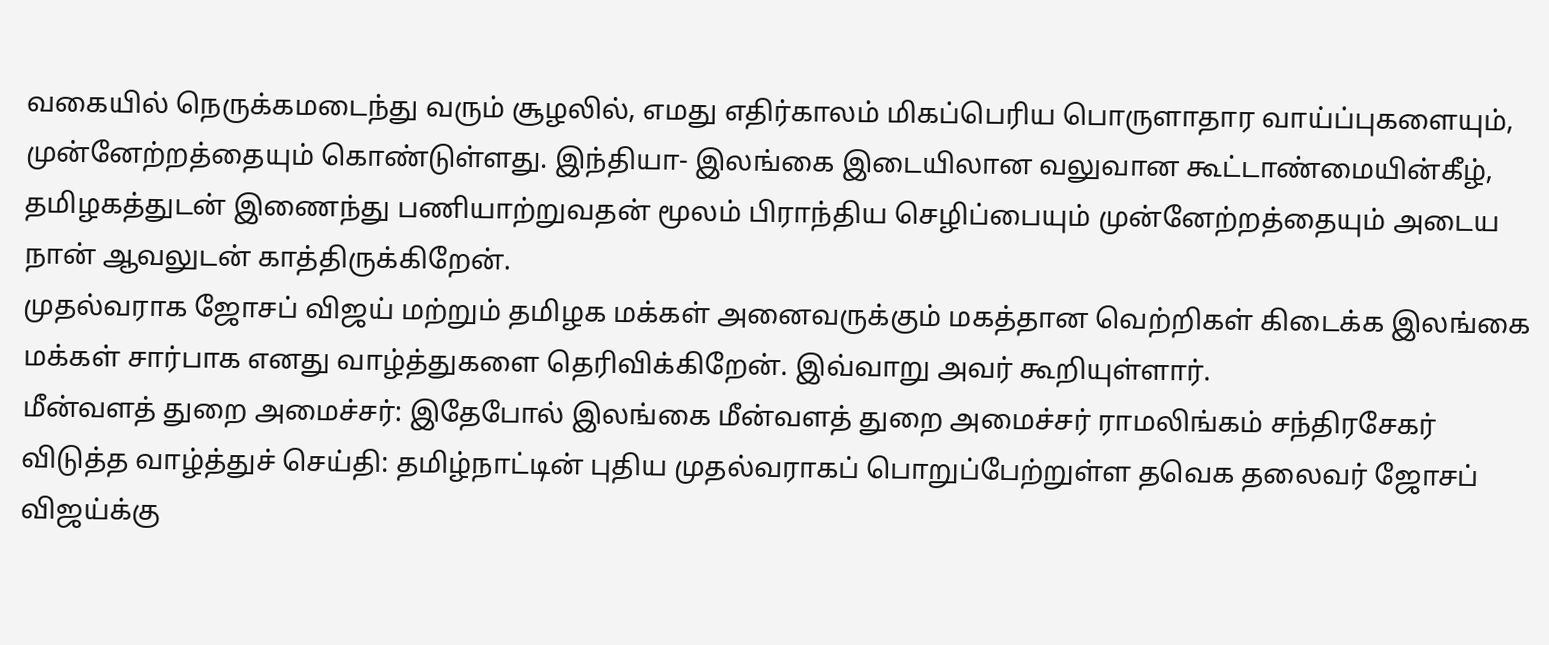வகையில் நெருக்கமடைந்து வரும் சூழலில், எமது எதிர்காலம் மிகப்பெரிய பொருளாதார வாய்ப்புகளையும், முன்னேற்றத்தையும் கொண்டுள்ளது. இந்தியா- இலங்கை இடையிலான வலுவான கூட்டாண்மையின்கீழ், தமிழகத்துடன் இணைந்து பணியாற்றுவதன் மூலம் பிராந்திய செழிப்பையும் முன்னேற்றத்தையும் அடைய நான் ஆவலுடன் காத்திருக்கிறேன்.
முதல்வராக ஜோசப் விஜய் மற்றும் தமிழக மக்கள் அனைவருக்கும் மகத்தான வெற்றிகள் கிடைக்க இலங்கை மக்கள் சார்பாக எனது வாழ்த்துகளை தெரிவிக்கிறேன். இவ்வாறு அவர் கூறியுள்ளார்.
மீன்வளத் துறை அமைச்சர்: இதேபோல் இலங்கை மீன்வளத் துறை அமைச்சர் ராமலிங்கம் சந்திரசேகர் விடுத்த வாழ்த்துச் செய்தி: தமிழ்நாட்டின் புதிய முதல்வராகப் பொறுப்பேற்றுள்ள தவெக தலைவர் ஜோசப் விஜய்க்கு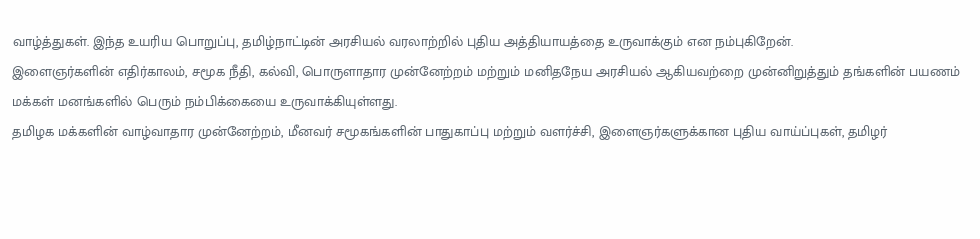வாழ்த்துகள். இந்த உயரிய பொறுப்பு, தமிழ்நாட்டின் அரசியல் வரலாற்றில் புதிய அத்தியாயத்தை உருவாக்கும் என நம்புகிறேன்.
இளைஞர்களின் எதிர்காலம், சமூக நீதி, கல்வி, பொருளாதார முன்னேற்றம் மற்றும் மனிதநேய அரசியல் ஆகியவற்றை முன்னிறுத்தும் தங்களின் பயணம் மக்கள் மனங்களில் பெரும் நம்பிக்கையை உருவாக்கியுள்ளது.
தமிழக மக்களின் வாழ்வாதார முன்னேற்றம், மீனவர் சமூகங்களின் பாதுகாப்பு மற்றும் வளர்ச்சி, இளைஞர்களுக்கான புதிய வாய்ப்புகள், தமிழர்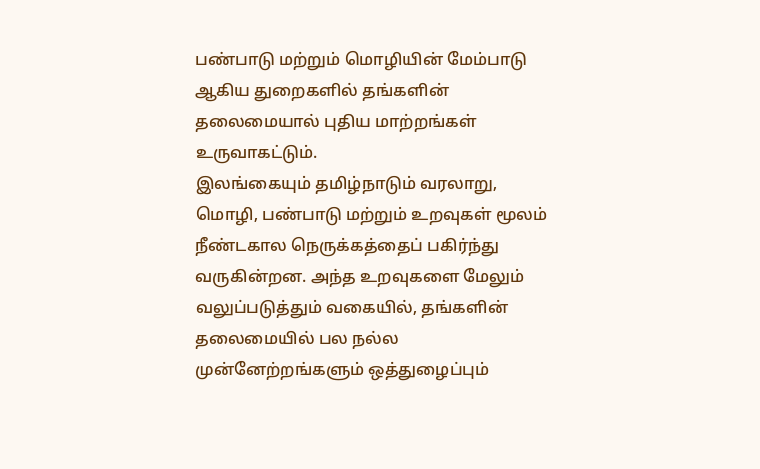பண்பாடு மற்றும் மொழியின் மேம்பாடு ஆகிய துறைகளில் தங்களின் தலைமையால் புதிய மாற்றங்கள் உருவாகட்டும்.
இலங்கையும் தமிழ்நாடும் வரலாறு, மொழி, பண்பாடு மற்றும் உறவுகள் மூலம் நீண்டகால நெருக்கத்தைப் பகிர்ந்து வருகின்றன. அந்த உறவுகளை மேலும் வலுப்படுத்தும் வகையில், தங்களின் தலைமையில் பல நல்ல முன்னேற்றங்களும் ஒத்துழைப்பும்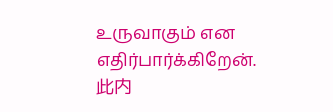உருவாகும் என எதிர்பார்க்கிறேன்.
此内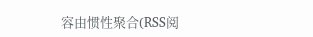容由惯性聚合(RSS阅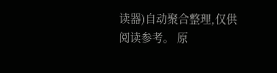读器)自动聚合整理,仅供阅读参考。 原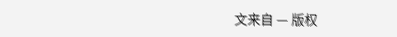文来自 — 版权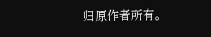归原作者所有。